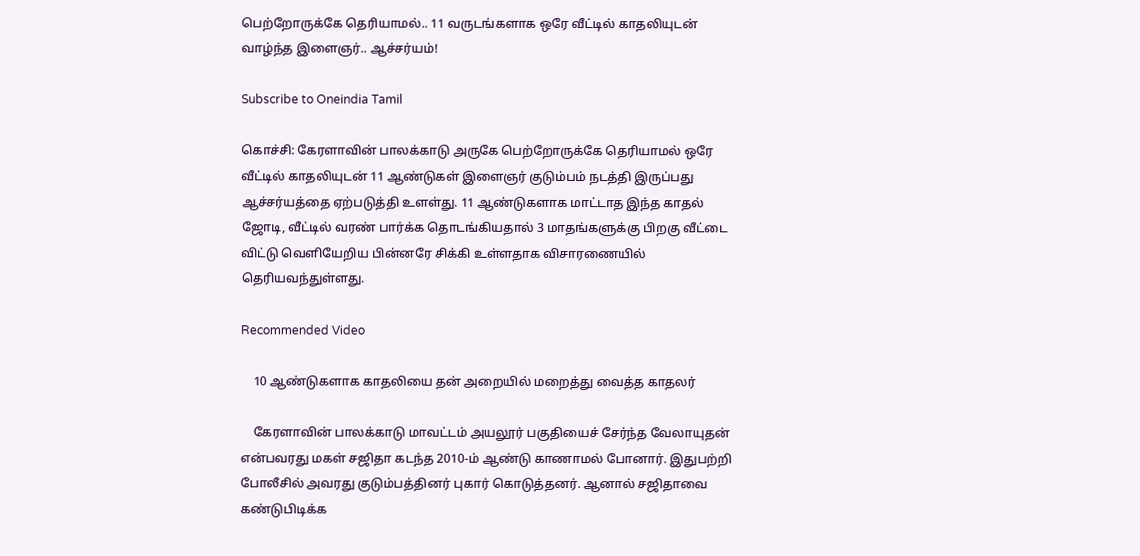பெற்றோருக்கே தெரியாமல்.. 11 வருடங்களாக ஒரே வீட்டில் காதலியுடன் வாழ்ந்த இளைஞர்.. ஆச்சர்யம்!

Subscribe to Oneindia Tamil

கொச்சி: கேரளாவின் பாலக்காடு அருகே பெற்றோருக்கே தெரியாமல் ஒரே வீட்டில் காதலியுடன் 11 ஆண்டுகள் இளைஞர் குடும்பம் நடத்தி இருப்பது ஆச்சர்யத்தை ஏற்படுத்தி உளள்து. 11 ஆண்டுகளாக மாட்டாத இந்த காதல் ஜோடி, வீட்டில் வரண் பார்க்க தொடங்கியதால் 3 மாதங்களுக்கு பிறகு வீட்டை விட்டு வெளியேறிய பின்னரே சிக்கி உள்ளதாக விசாரணையில் தெரியவந்துள்ளது.

Recommended Video

    10 ஆண்டுகளாக காதலியை தன் அறையில் மறைத்து வைத்த காதலர்

    கேரளாவின் பாலக்காடு மாவட்டம் அயலூர் பகுதியைச் சேர்ந்த வேலாயுதன் என்பவரது மகள் சஜிதா கடந்த 2010-ம் ஆண்டு காணாமல் போனார். இதுபற்றி போலீசில் அவரது குடும்பத்தினர் புகார் கொடுத்தனர். ஆனால் சஜிதாவை கண்டுபிடிக்க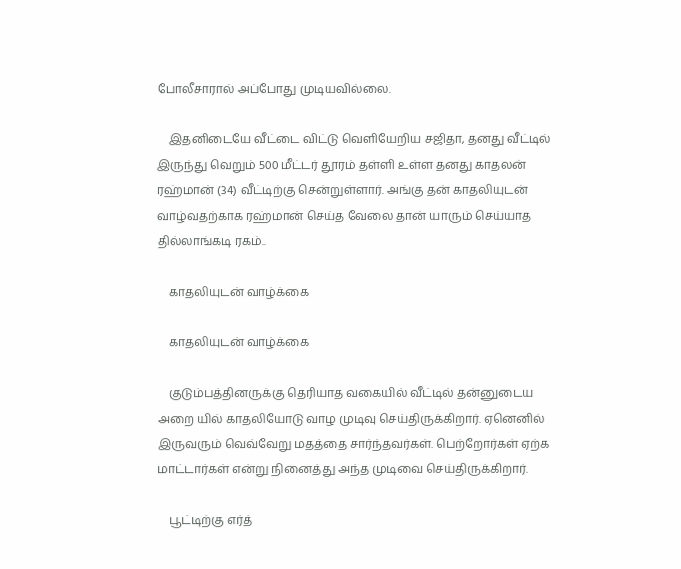போலீசாரால் அப்போது முடியவில்லை.

    இதனிடையே வீட்டை விட்டு வெளியேறிய சஜிதா, தனது வீட்டில் இருந்து வெறும் 500 மீட்டர் தூரம் தள்ளி உள்ள தனது காதலன் ரஹ்மான் (34) வீட்டிற்கு சென்றுள்ளார். அங்கு தன் காதலியுடன் வாழ்வதற்காக ரஹ்மான் செய்த வேலை தான் யாரும் செய்யாத தில்லாங்கடி ரகம்..

    காதலியுடன் வாழ்க்கை

    காதலியுடன் வாழ்க்கை

    குடும்பத்தினருக்கு தெரியாத வகையில் வீட்டில் தன்னுடைய அறை யில் காதலியோடு வாழ முடிவு செய்திருக்கிறார். ஏனெனில் இருவரும் வெவ்வேறு மதத்தை சார்ந்தவர்கள். பெற்றோர்கள் ஏற்க மாட்டார்கள் என்று நினைத்து அந்த முடிவை செய்திருக்கிறார்.

    பூட்டிற்கு எர்த்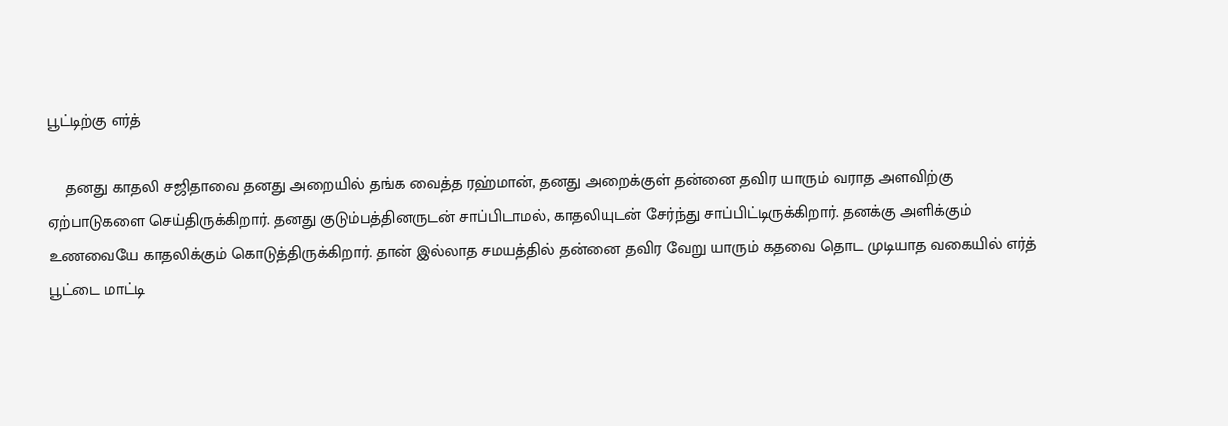பூட்டிற்கு எர்த்

    தனது காதலி சஜிதாவை தனது அறையில் தங்க வைத்த ரஹ்மான், தனது அறைக்குள் தன்னை தவிர யாரும் வராத அளவிற்கு ஏற்பாடுகளை செய்திருக்கிறார். தனது குடும்பத்தினருடன் சாப்பிடாமல், காதலியுடன் சேர்ந்து சாப்பிட்டிருக்கிறார். தனக்கு அளிக்கும் உணவையே காதலிக்கும் கொடுத்திருக்கிறார். தான் இல்லாத சமயத்தில் தன்னை தவிர வேறு யாரும் கதவை தொட முடியாத வகையில் எர்த் பூட்டை மாட்டி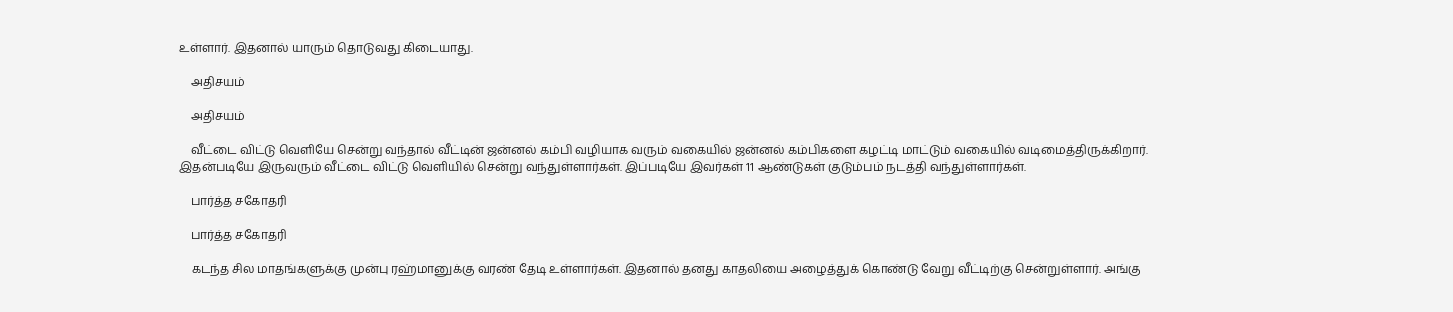உள்ளார். இதனால் யாரும் தொடுவது கிடையாது.

    அதிசயம்

    அதிசயம்

    வீட்டை விட்டு வெளியே சென்று வந்தால் வீட்டின் ஜன்னல் கம்பி வழியாக வரும் வகையில் ஜன்னல் கம்பிகளை கழட்டி மாட்டும் வகையில் வடிமைத்திருக்கிறார். இதன்படியே இருவரும் வீட்டை விட்டு வெளியில் சென்று வந்துள்ளார்கள். இப்படியே இவர்கள் 11 ஆண்டுகள் குடும்பம் நடத்தி வந்துள்ளார்கள்.

    பார்த்த சகோதரி

    பார்த்த சகோதரி

    கடந்த சில மாதங்களுக்கு முன்பு ரஹ்மானுக்கு வரண் தேடி உள்ளார்கள். இதனால் தனது காதலியை அழைத்துக் கொண்டு வேறு வீட்டிற்கு சென்றுள்ளார். அங்கு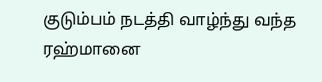குடும்பம் நடத்தி வாழ்ந்து வந்த ரஹ்மானை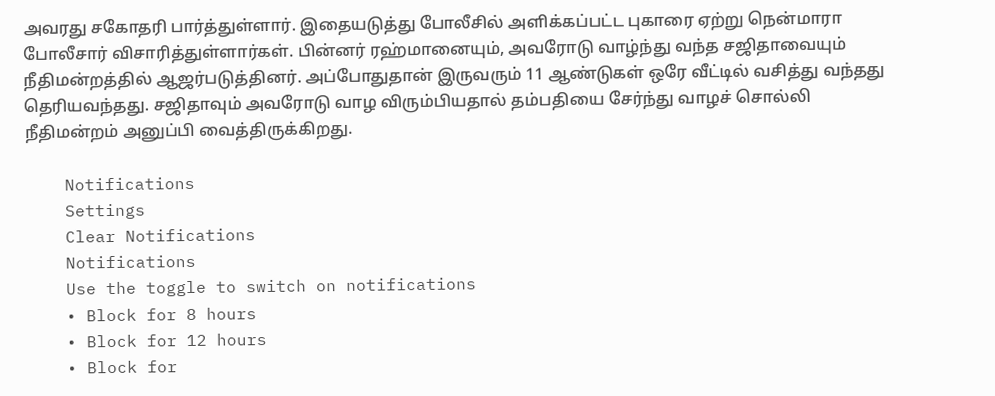அவரது சகோதரி பார்த்துள்ளார். இதையடுத்து போலீசில் அளிக்கப்பட்ட புகாரை ஏற்று நென்மாரா போலீசார் விசாரித்துள்ளார்கள். பின்னர் ரஹ்மானையும், அவரோடு வாழ்ந்து வந்த சஜிதாவையும் நீதிமன்றத்தில் ஆஜர்படுத்தினர். அப்போதுதான் இருவரும் 11 ஆண்டுகள் ஒரே வீட்டில் வசித்து வந்தது தெரியவந்தது. சஜிதாவும் அவரோடு வாழ விரும்பியதால் தம்பதியை சேர்ந்து வாழச் சொல்லி நீதிமன்றம் அனுப்பி வைத்திருக்கிறது.

    Notifications
    Settings
    Clear Notifications
    Notifications
    Use the toggle to switch on notifications
    • Block for 8 hours
    • Block for 12 hours
    • Block for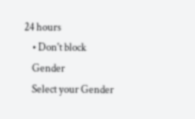24 hours
    • Don't block
    Gender
    Select your Gender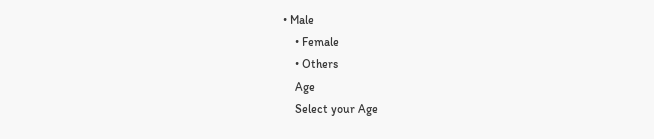• Male
    • Female
    • Others
    Age
    Select your Age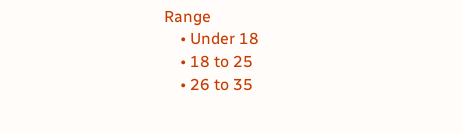Range
    • Under 18
    • 18 to 25
    • 26 to 35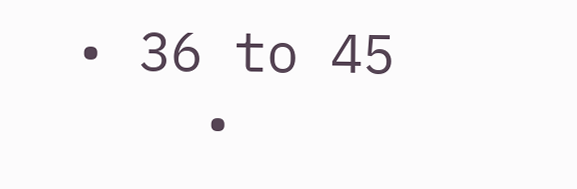• 36 to 45
    •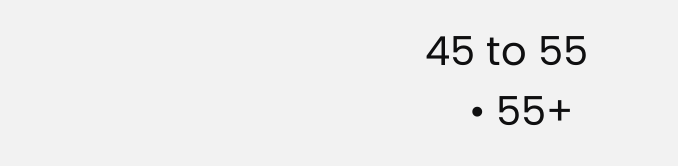45 to 55
    • 55+